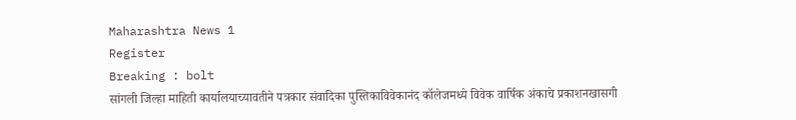Maharashtra News 1
Register
Breaking : bolt
सांगली जिल्हा माहिती कार्यालयाच्यावतीने पत्रकार संवादिका पुस्तिकाविवेकानंद कॉलेजमध्ये विवेक वार्षिक अंकाचे प्रकाशनखासगी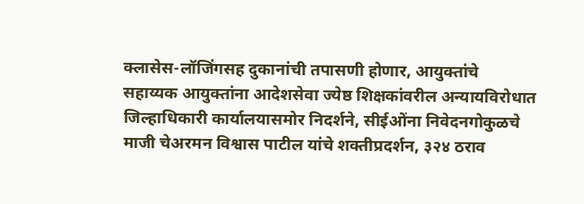क्लासेस-लॉजिंगसह दुकानांची तपासणी होणार, आयुक्तांचे सहाय्यक आयुक्तांना आदेशसेवा ज्येष्ठ शिक्षकांवरील अन्यायविरोधात जिल्हाधिकारी कार्यालयासमोर निदर्शने, सीईओंना निवेदनगोकुळचे माजी चेअरमन विश्वास पाटील यांचे शक्तीप्रदर्शन, ३२४ ठराव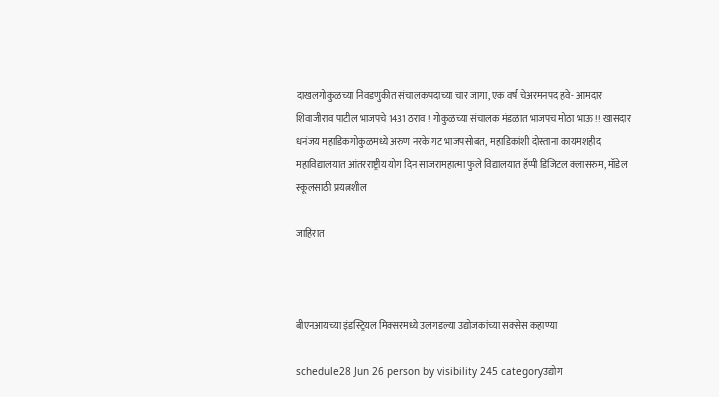दाखलगोकुळच्या निवडणुकीत संचालकपदाच्या चार जागा, एक वर्ष चेअरमनपद हवे- आमदार शिवाजीराव पाटील भाजपचे 1431 ठराव ! गोकुळच्या संचालक मंडळात भाजपच मोठा भाऊ !! खासदार धनंजय महाडिकगोकुळमध्ये अरुण नरके गट भाजपसोबत,  महाडिकांशी दोस्ताना कायमशहीद महाविद्यालयात आंतरराष्ट्रीय योग दिन साजरामहात्मा फुले विद्यालयात हॅप्पी डिजिटल क्लासरुम, मॉडेल स्कूलसाठी प्रयत्नशील

जाहिरात



बीएनआयच्या इंडस्ट्रियल मिक्सरमध्ये उलगडल्या उद्योजकांच्या सक्सेस कहाण्या

schedule28 Jun 26 person by visibility 245 categoryउद्योग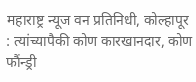महाराष्ट्र न्यूज वन प्रतिनिधी, कोल्हापूर : त्यांच्यापैकी कोण कारखानदार, कोण फौंन्ड्री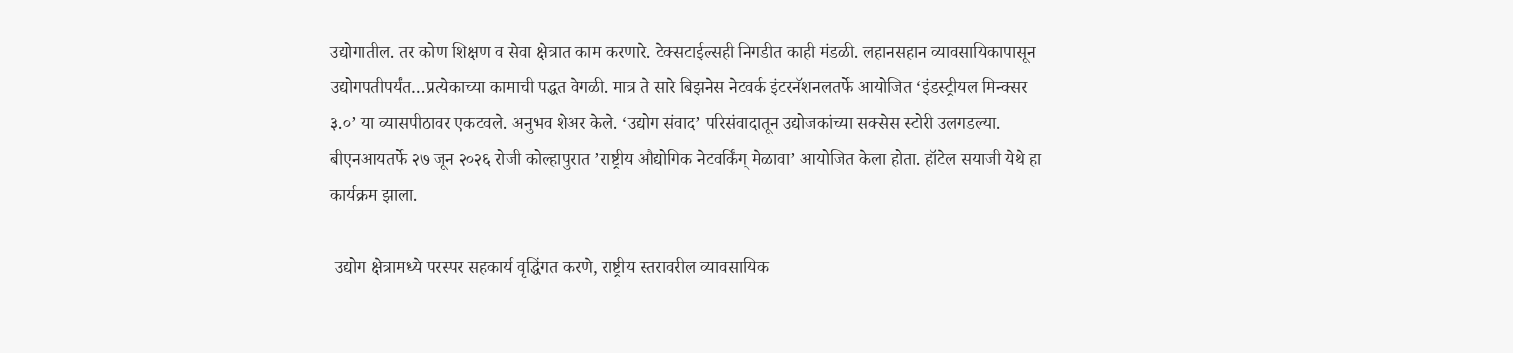उद्योगातील. तर कोण शिक्षण व सेवा क्षेत्रात काम करणारे. टेक्सटाईल्सही निगडीत काही मंडळी. लहानसहान व्यावसायिकापासून उद्योगपतीपर्यंत…प्रत्येकाच्या कामाची पद्धत वेगळी. मात्र ते सारे बिझनेस नेटवर्क इंटरनॅशनलतर्फे आयोजित ‘इंडस्ट्रीयल मिन्क्सर ३.०’ या व्यासपीठावर एकटवले. अनुभव शेअर केले. ‘उद्योग संवाद’ परिसंवादातून उद्योजकांच्या सक्सेस स्टोरी उलगडल्या. बीएनआयतर्फे २७ जून २०२६ रोजी कोल्हापुरात ’राष्ट्रीय औद्योगिक नेटवर्किंग् मेळावा’ आयोजित केला होता. हॉटेल सयाजी येथे हा कार्यक्रम झाला.

 उद्योग क्षेत्रामध्ये परस्पर सहकार्य वृद्धिंगत करणे, राष्ट्रीय स्तरावरील व्यावसायिक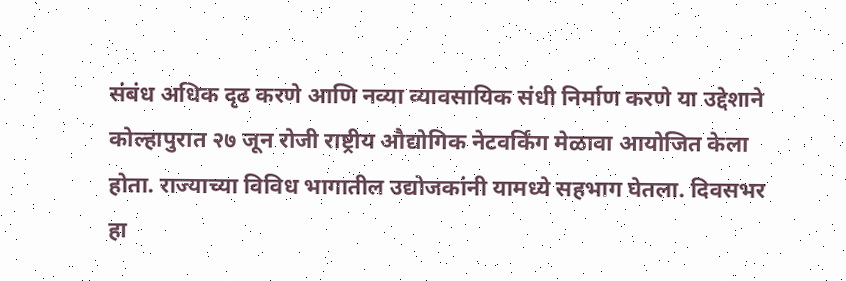संबंध अधिक दृढ करणे आणि नव्या व्यावसायिक संधी निर्माण करणे या उद्देशाने कोल्हापुरात २७ जून रोजी राष्ट्रीय औद्योगिक नेटवर्किंग मेळावा आयोजित केला होता. राज्याच्या विविध भागातील उद्योजकांनी यामध्ये सहभाग घेतला. दिवसभर हा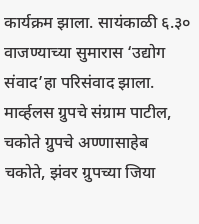कार्यक्रम झाला. सायंकाळी ६.३० वाजण्याच्या सुमारास ‘उद्योग संवाद’हा परिसंवाद झाला. मार्व्हलस ग्रुपचे संग्राम पाटील, चकोते ग्रुपचे अण्णासाहेब चकोते, झंवर ग्रुपच्या जिया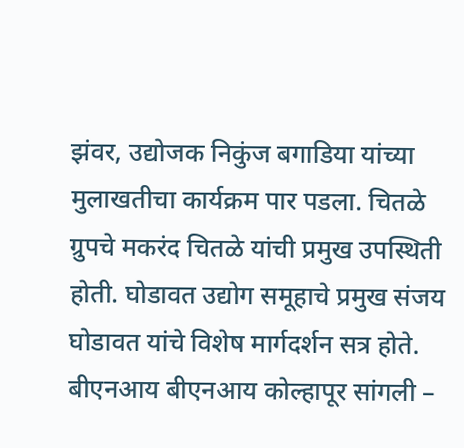झंवर, उद्योजक निकुंज बगाडिया यांच्या मुलाखतीचा कार्यक्रम पार पडला. चितळे ग्रुपचे मकरंद चितळे यांची प्रमुख उपस्थिती होती. घोडावत उद्योग समूहाचे प्रमुख संजय घोडावत यांचे विशेष मार्गदर्शन सत्र होते. बीएनआय बीएनआय कोल्हापूर सांगली –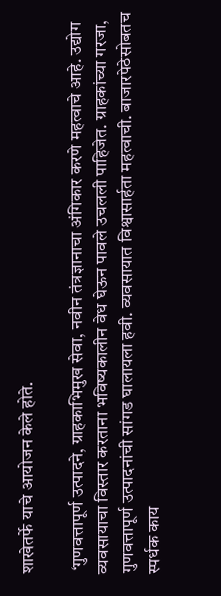शाखेतर्फे याचे आयोजन केले होते.

 ‘गुणवत्तापूर्ण उत्पादने, ग्राहकाभिमुख सेवा, नवीन तंत्रज्ञानाचा अंगिकार करणे महत्वाचे आहे. उद्योग व्यवसायाचा विस्तार करताना भविष्यकालीन वेध घेऊन पावले उचलली पाहिजेत. ग्राहकांच्या गरजा, गुणवत्तापूर्ण उत्पादनांची सांगड घालायला हवी. व्यवसायात विश्वासार्हता महत्वाची. बाजारपेठेसोबतच स्पर्धक काय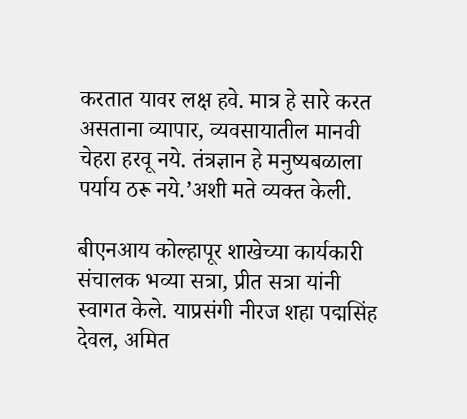करतात यावर लक्ष हवे. मात्र हे सारे करत असताना व्यापार, व्यवसायातील मानवी चेहरा हरवू नये. तंत्रज्ञान हे मनुष्यबळाला पर्याय ठरू नये.’अशी मते व्यक्त केली.

बीएनआय कोल्हापूर शाखेच्या कार्यकारी संचालक भव्या सत्रा, प्रीत सत्रा यांनी स्वागत केले. याप्रसंगी नीरज शहा पद्मसिंह देवल, अमित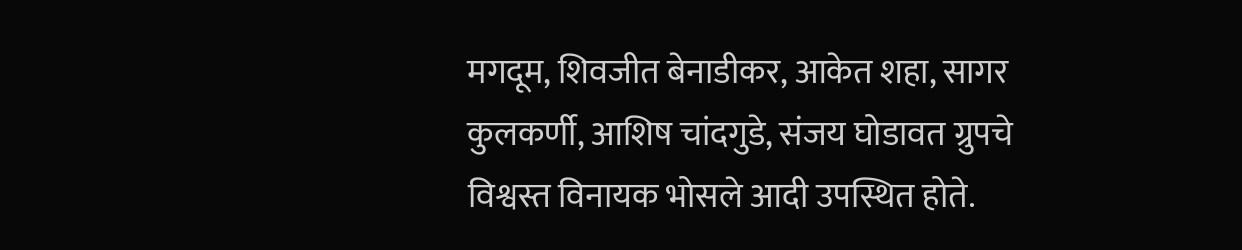मगदूम, शिवजीत बेनाडीकर, आकेत शहा, सागर कुलकर्णी, आशिष चांदगुडे, संजय घोडावत ग्रुपचे विश्वस्त विनायक भोसले आदी उपस्थित होते.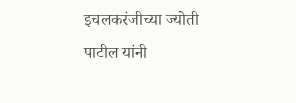इचलकरंजीच्या ज्योती पाटील यांनी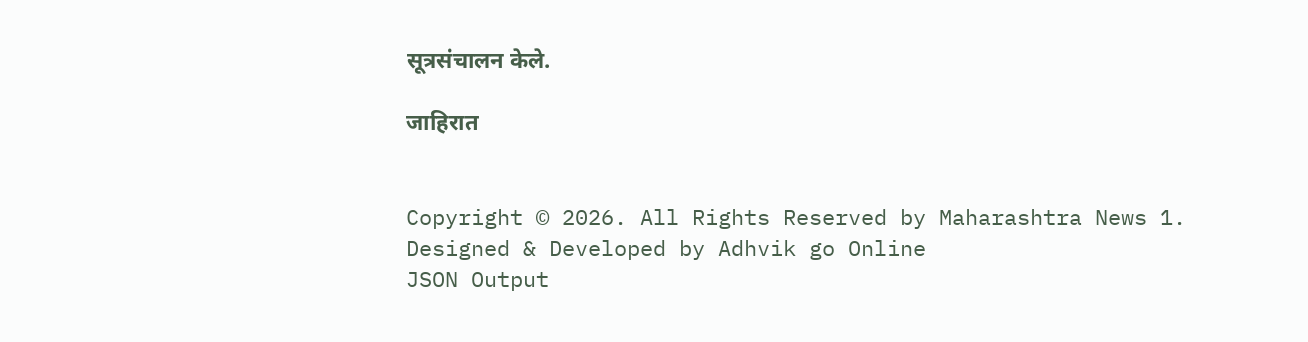सूत्रसंचालन केले.

जाहिरात


Copyright © 2026. All Rights Reserved by Maharashtra News 1.
Designed & Developed by Adhvik go Online
JSON Output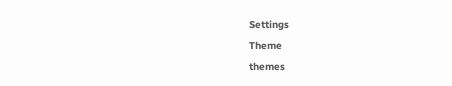Settings
Theme
themes